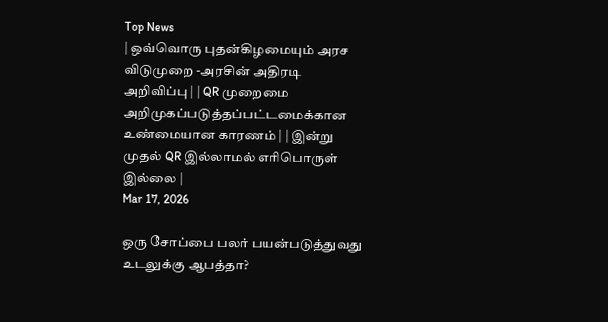Top News
| ஒவ்வொரு புதன்கிழமையும் அரச விடுமுறை -அரசின் அதிரடி அறிவிப்பு | | QR முறைமை அறிமுகப்படுத்தப்பட்டமைக்கான உண்மையான காரணம் | | இன்று முதல் QR இல்லாமல் எரிபொருள் இல்லை |
Mar 17, 2026

ஒரு சோப்பை பலர் பயன்படுத்துவது உடலுக்கு ஆபத்தா?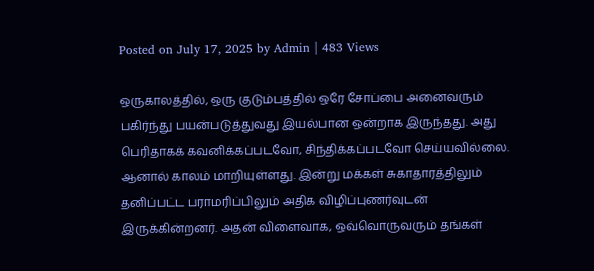Posted on July 17, 2025 by Admin | 483 Views

ஒருகாலத்தில், ஒரு குடும்பத்தில் ஒரே சோப்பை அனைவரும் பகிர்ந்து பயன்படுத்துவது இயல்பான ஒன்றாக இருந்தது. அது பெரிதாகக் கவனிக்கப்படவோ, சிந்திக்கப்படவோ செய்யவில்லை. ஆனால் காலம் மாறியுள்ளது. இன்று மக்கள் சுகாதாரத்திலும் தனிப்பட்ட பராமரிப்பிலும் அதிக விழிப்புணர்வுடன் இருக்கின்றனர். அதன் விளைவாக, ஒவ்வொருவரும் தங்கள்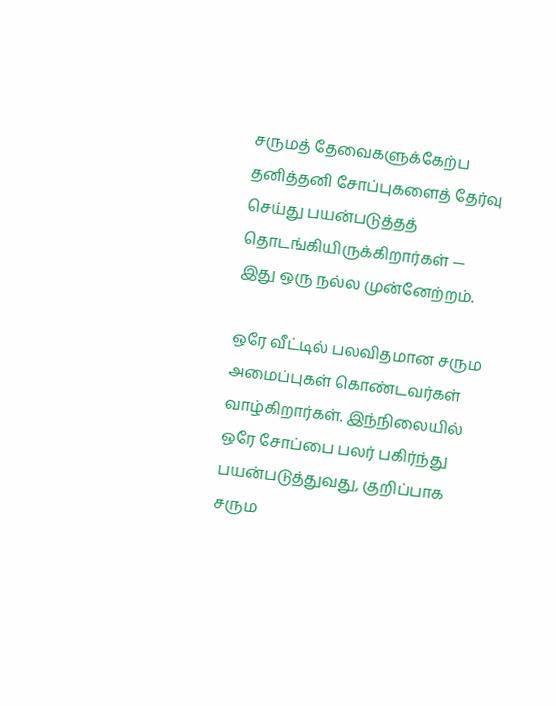சருமத் தேவைகளுக்கேற்ப தனித்தனி சோப்புகளைத் தேர்வு செய்து பயன்படுத்தத் தொடங்கியிருக்கிறார்கள் — இது ஒரு நல்ல முன்னேற்றம்.

ஒரே வீட்டில் பலவிதமான சரும அமைப்புகள் கொண்டவர்கள் வாழ்கிறார்கள். இந்நிலையில் ஒரே சோப்பை பலர் பகிர்ந்து பயன்படுத்துவது, குறிப்பாக சரும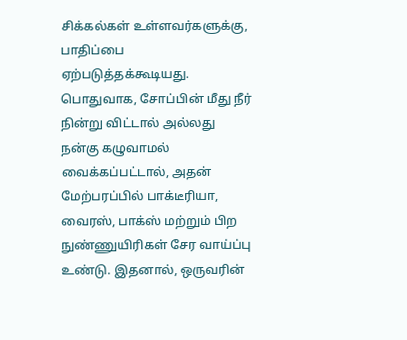சிக்கல்கள் உள்ளவர்களுக்கு, பாதிப்பை ஏற்படுத்தக்கூடியது. பொதுவாக, சோப்பின் மீது நீர் நின்று விட்டால் அல்லது நன்கு கழுவாமல் வைக்கப்பட்டால், அதன் மேற்பரப்பில் பாக்டீரியா, வைரஸ், பாக்ஸ் மற்றும் பிற நுண்ணுயிரிகள் சேர வாய்ப்பு உண்டு. இதனால், ஒருவரின்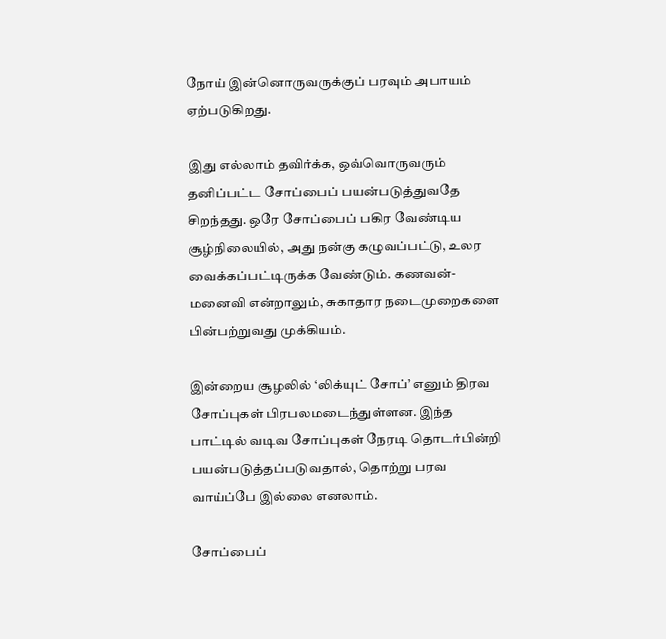நோய் இன்னொருவருக்குப் பரவும் அபாயம் ஏற்படுகிறது.

இது எல்லாம் தவிர்க்க, ஒவ்வொருவரும் தனிப்பட்ட சோப்பைப் பயன்படுத்துவதே சிறந்தது. ஒரே சோப்பைப் பகிர வேண்டிய சூழ்நிலையில், அது நன்கு கழுவப்பட்டு, உலர வைக்கப்பட்டிருக்க வேண்டும். கணவன்-மனைவி என்றாலும், சுகாதார நடைமுறைகளை பின்பற்றுவது முக்கியம்.

இன்றைய சூழலில் ‘லிக்யுட் சோப்’ எனும் திரவ சோப்புகள் பிரபலமடைந்துள்ளன. இந்த பாட்டில் வடிவ சோப்புகள் நேரடி தொடர்பின்றி பயன்படுத்தப்படுவதால், தொற்று பரவ வாய்ப்பே இல்லை எனலாம்.

சோப்பைப்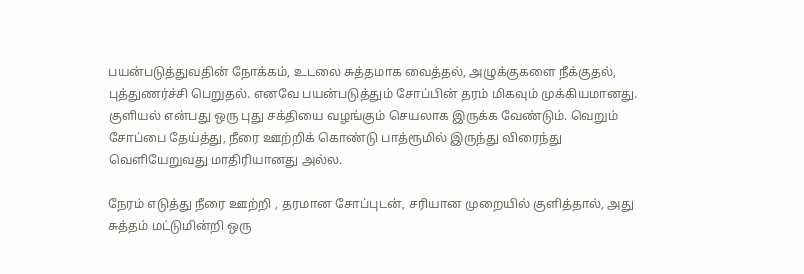பயன்படுத்துவதின் நோக்கம், உடலை சுத்தமாக வைத்தல், அழுக்குகளை நீக்குதல், புத்துணர்ச்சி பெறுதல். எனவே பயன்படுத்தும் சோப்பின் தரம் மிகவும் முக்கியமானது. குளியல் என்பது ஒரு புது சக்தியை வழங்கும் செயலாக இருக்க வேண்டும். வெறும் சோப்பை தேய்த்து, நீரை ஊற்றிக் கொண்டு பாத்ரூமில் இருந்து விரைந்து வெளியேறுவது மாதிரியானது அல்ல.

நேரம் எடுத்து நீரை ஊற்றி , தரமான சோப்புடன், சரியான முறையில் குளித்தால், அது சுத்தம் மட்டுமின்றி ஒரு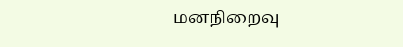மனநிறைவு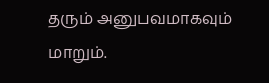தரும் அனுபவமாகவும் மாறும்.